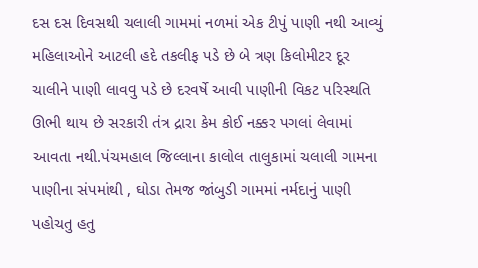દસ દસ દિવસથી ચલાલી ગામમાં નળમાં એક ટીપું પાણી નથી આવ્યું મહિલાઓને આટલી હદે તકલીફ પડે છે બે ત્રણ કિલોમીટર દૂર ચાલીને પાણી લાવવુ પડે છે દરવર્ષે આવી પાણીની વિકટ પરિસ્થતિ ઊભી થાય છે સરકારી તંત્ર દ્રારા કેમ કોઈ નક્કર પગલાં લેવામાં આવતા નથી.પંચમહાલ જિલ્લાના કાલોલ તાલુકામાં ચલાલી ગામના પાણીના સંપમાંથી , ઘોડા તેમજ જાંબુડી ગામમાં નર્મદાનું પાણી પહોચતુ હતુ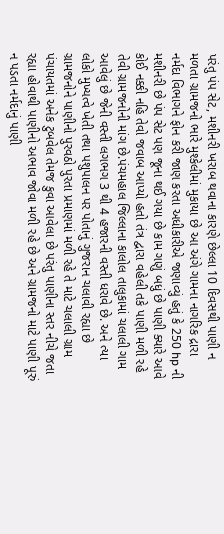પરંતુ પંપ સેટ, મશીનરી ખરાબ થવાના કારણે છેલ્લા 10 દિવસથી પાણી ન મળતા ગ્રામજનો ભારે મુશ્કેલીમાં મુકાયા છે આ અંગે ગામના નાગરિક દ્રારા નર્મદા વિભાગને ફોન કરી જાણ કરતા અધીકારીએ જણાવ્યું હતું કે 250 hp ની મશીનરી છે પંપ સેટ પણ જૂના થઈ ગયા છે કામ ગણું બધું છે પાણી ક્યારે આવે કોઈ નક્કી નહિ તેવો જવાબ આપ્યો હતો તંત્ર દ્વારા વહેલી તકે પાણી મળી રહે તેવી ગ્રામજનોની માંગ છે.પંચમહાલ જિલ્લાના કાલોલ તાલુકામાં ચલાલી ગામ આવેલું છે જેની વસ્તી લગભગ 3 થી 4 હજારની વસ્તી ધરાવે છે. અને ત્યા લોકો મુખ્યત્વે ખેતી તથા પશુપાલન પર પોતાનું ગુજરાન ચલાવી રહ્યા છે ગ્રામજનોને પાણીનો પુરવઠો પુરતા પ્રમાણમાં મળી રહે તે માટે ચલાલી ગ્રામ પંચાયતમાં અનેક ટુબવેલ તેમજ કુવા આવેલા છે પરંતુ પાણીના સ્તર નીચે જતા રહ્યા હોવાથી પાણીનો અભાવ જોવા મળી રહે છે અને ગ્રામજનો માટે પાણી પૂરું ન પડતા નર્મદાનું પાણી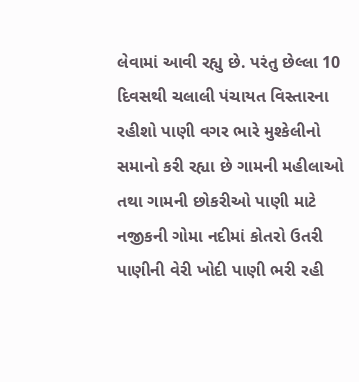લેવામાં આવી રહ્યુ છે. પરંતુ છેલ્લા 10 દિવસથી ચલાલી પંચાયત વિસ્તારના રહીશો પાણી વગર ભારે મુશ્કેલીનો સમાનો કરી રહ્યા છે ગામની મહીલાઓ તથા ગામની છોકરીઓ પાણી માટે નજીકની ગોમા નદીમાં કોતરો ઉતરી પાણીની વેરી ખોદી પાણી ભરી રહી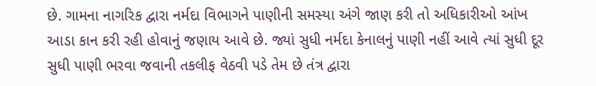છે. ગામના નાગરિક દ્વારા નર્મદા વિભાગને પાણીની સમસ્યા અંગે જાણ કરી તો અધિકારીઓ આંખ આડા કાન કરી રહી હોવાનું જણાય આવે છે. જ્યાં સુધી નર્મદા કેનાલનું પાણી નહીં આવે ત્યાં સુધી દૂર સુધી પાણી ભરવા જવાની તકલીફ વેઠવી પડે તેમ છે તંત્ર દ્વારા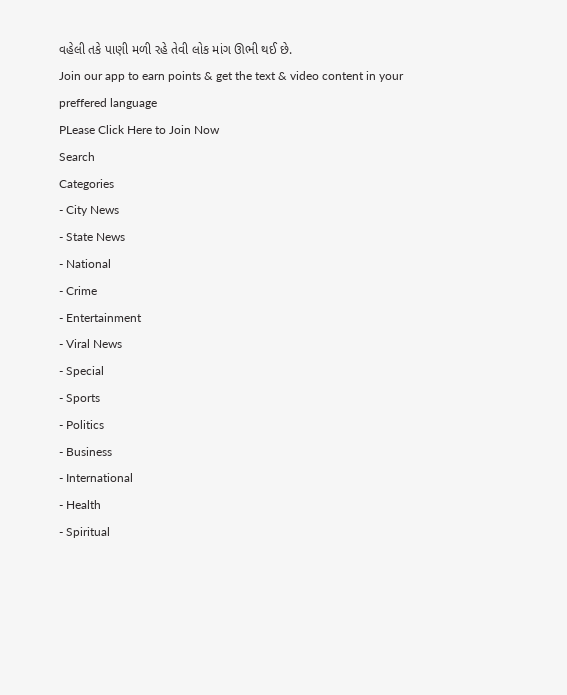વહેલી તકે પાણી મળી રહે તેવી લોક માંગ ઊભી થઈ છે.
Join our app to earn points & get the text & video content in your preffered language
PLease Click Here to Join Now
Search
Categories
- City News
- State News
- National
- Crime
- Entertainment
- Viral News
- Special
- Sports
- Politics
- Business
- International
- Health
- Spiritual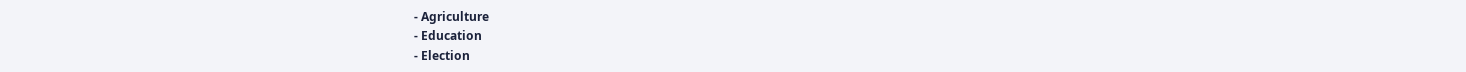- Agriculture
- Education
- Election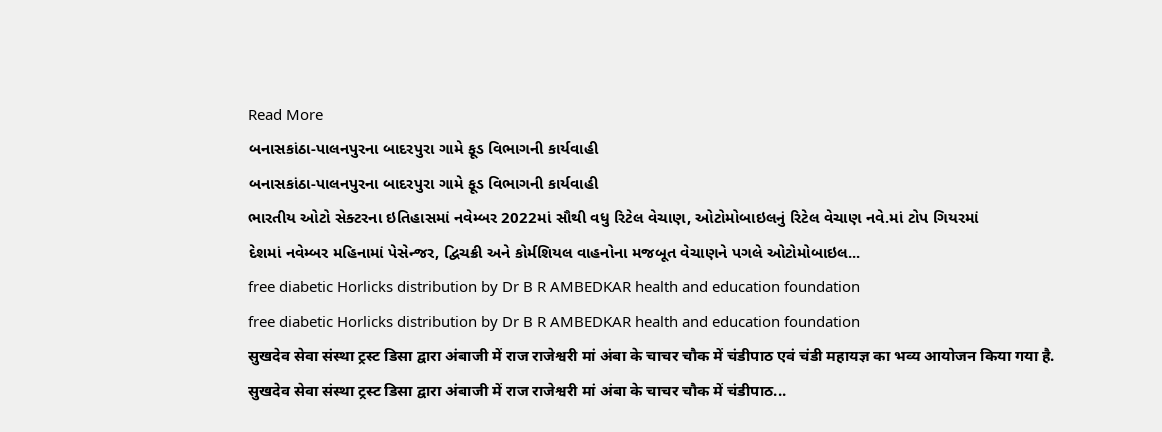Read More
બનાસકાંઠા-પાલનપુરના બાદરપુરા ગામે ફૂડ વિભાગની કાર્યવાહી
બનાસકાંઠા-પાલનપુરના બાદરપુરા ગામે ફૂડ વિભાગની કાર્યવાહી
ભારતીય ઓટો સેક્ટરના ઇતિહાસમાં નવેમ્બર 2022માં સૌથી વધુ રિટેલ વેચાણ, ઓટોમોબાઇલનું રિટેલ વેચાણ નવે.માં ટોપ ગિયરમાં
દેશમાં નવેમ્બર મહિનામાં પેસેન્જર, દ્વિચક્રી અને કોર્મશિયલ વાહનોના મજબૂત વેચાણને પગલે ઓટોમોબાઇલ...
free diabetic Horlicks distribution by Dr B R AMBEDKAR health and education foundation
free diabetic Horlicks distribution by Dr B R AMBEDKAR health and education foundation
सुखदेव सेवा संस्था ट्रस्ट डिसा द्वारा अंबाजी में राज राजेश्वरी मां अंबा के चाचर चौक में चंडीपाठ एवं चंडी महायज्ञ का भव्य आयोजन किया गया है.
सुखदेव सेवा संस्था ट्रस्ट डिसा द्वारा अंबाजी में राज राजेश्वरी मां अंबा के चाचर चौक में चंडीपाठ...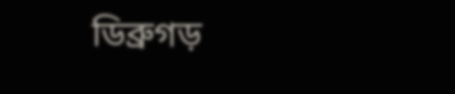ডিব্ৰুগড়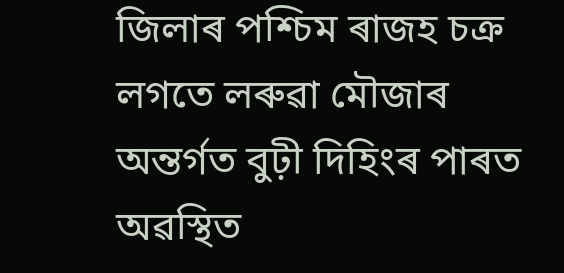জিলাৰ পশ্চিম ৰাজহ চক্ৰ লগতে লৰুৱা মৌজাৰ অন্তৰ্গত বুঢ়ী দিহিংৰ পাৰত অৱস্থিত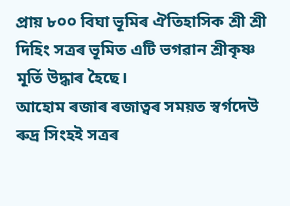প্ৰায় ৮০০ বিঘা ভূমিৰ ঐতিহাসিক শ্ৰী শ্ৰী দিহিং সত্ৰৰ ভূমিত এটি ভগৱান শ্ৰীকৃষ্ণ মূৰ্তি উদ্ধাৰ হৈছে।
আহোম ৰজাৰ ৰজাত্বৰ সময়ত স্বৰ্গদেউ ৰুদ্ৰ সিংহই সত্ৰৰ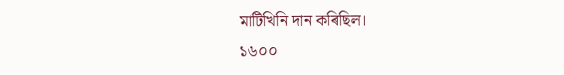মাটিখিনি দান কৰিছিল।
১৬০০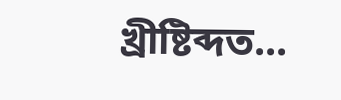খ্ৰীষ্টিব্দত...